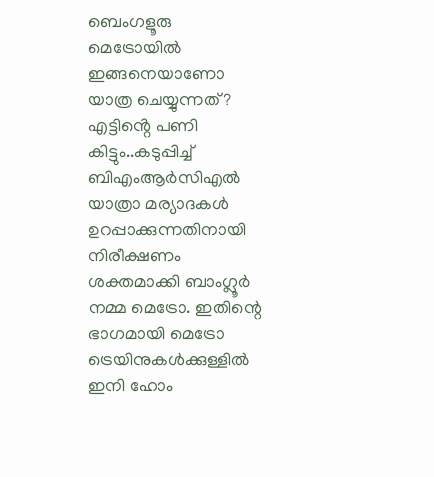ബെംഗളൂരു മെട്രോയിൽ ഇങ്ങനെയാണോ യാത്ര ചെയ്യുന്നത്? എട്ടിൻ്റെ പണി കിട്ടും..കടുപ്പിച്ച് ബിഎംആർസിഎൽ
യാത്രാ മര്യാദകൾ ഉറപ്പാക്കുന്നതിനായി നിരീക്ഷണം ശക്തമാക്കി ബാംഗ്ലൂർ നമ്മ മെട്രോ. ഇതിന്റെ ഭാഗമായി മെട്രോ ട്രെയിനുകൾക്കുള്ളിൽ ഇനി ഹോം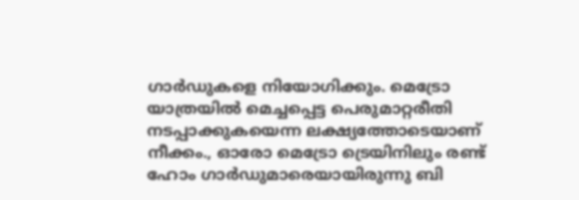ഗാർഡുകളെ നിയോഗിക്കും. മെട്രോ യാത്രയിൽ മെച്ചപ്പെട്ട പെരുമാറ്റരീതി നടപ്പാക്കുകയെന്ന ലക്ഷ്യത്തോടെയാണ് നീക്കം., ഓരോ മെട്രോ ട്രെയിനിലും രണ്ട് ഹോം ഗാർഡുമാരെയായിരുന്നു ബി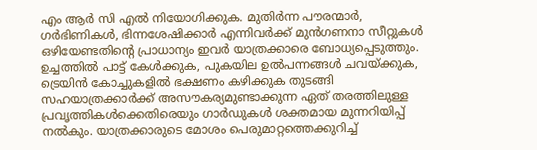എം ആർ സി എൽ നിയോഗിക്കുക. മുതിർന്ന പൗരന്മാർ, ഗർഭിണികൾ, ഭിന്നശേഷിക്കാർ എന്നിവർക്ക് മുൻഗണനാ സീറ്റുകൾ ഒഴിയേണ്ടതിന്റെ പ്രാധാന്യം ഇവർ യാത്രക്കാരെ ബോധ്യപ്പെടുത്തും.
ഉച്ചത്തിൽ പാട്ട് കേൾക്കുക, പുകയില ഉൽപന്നങ്ങൾ ചവയ്ക്കുക, ട്രെയിൻ കോച്ചുകളിൽ ഭക്ഷണം കഴിക്കുക തുടങ്ങി സഹയാത്രക്കാർക്ക് അസൗകര്യമുണ്ടാക്കുന്ന ഏത് തരത്തിലുള്ള പ്രവൃത്തികൾക്കെതിരെയും ഗാർഡുകൾ ശക്തമായ മുന്നറിയിപ്പ് നൽകും. യാത്രക്കാരുടെ മോശം പെരുമാറ്റത്തെക്കുറിച്ച്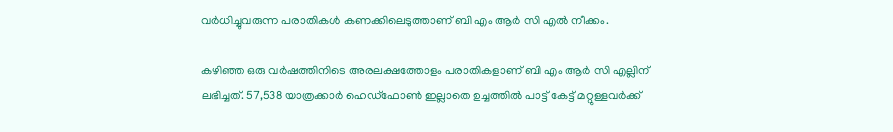വർധിച്ചുവരുന്ന പരാതികൾ കണക്കിലെടുത്താണ് ബി എം ആർ സി എൽ നീക്കം.

കഴിഞ്ഞ ഒരു വർഷത്തിനിടെ അരലക്ഷത്തോളം പരാതികളാണ് ബി എം ആർ സി എല്ലിന് ലഭിച്ചത്. 57,538 യാത്രക്കാർ ഹെഡ്ഫോൺ ഇല്ലാതെ ഉച്ചത്തിൽ പാട്ട് കേട്ട് മറ്റുള്ളവർക്ക്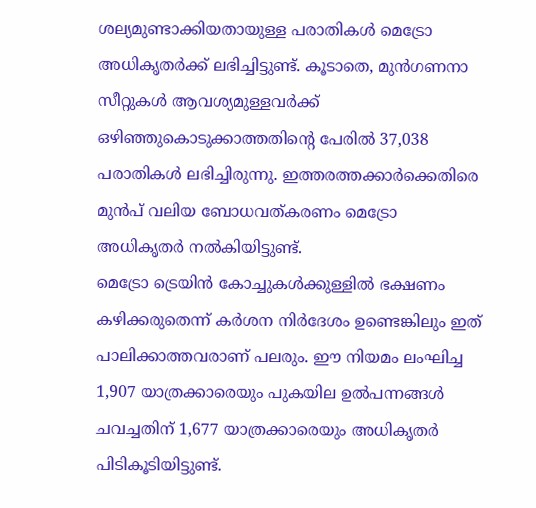ശല്യമുണ്ടാക്കിയതായുള്ള പരാതികൾ മെട്രോ അധികൃതർക്ക് ലഭിച്ചിട്ടുണ്ട്. കൂടാതെ, മുൻഗണനാ സീറ്റുകൾ ആവശ്യമുള്ളവർക്ക് ഒഴിഞ്ഞുകൊടുക്കാത്തതിന്റെ പേരിൽ 37,038 പരാതികൾ ലഭിച്ചിരുന്നു. ഇത്തരത്തക്കാർക്കെതിരെ മുൻപ് വലിയ ബോധവത്കരണം മെട്രോ അധികൃതർ നൽകിയിട്ടുണ്ട്.
മെട്രോ ട്രെയിൻ കോച്ചുകൾക്കുള്ളിൽ ഭക്ഷണം കഴിക്കരുതെന്ന് കർശന നിർദേശം ഉണ്ടെങ്കിലും ഇത് പാലിക്കാത്തവരാണ് പലരും. ഈ നിയമം ലംഘിച്ച 1,907 യാത്രക്കാരെയും പുകയില ഉൽപന്നങ്ങൾ ചവച്ചതിന് 1,677 യാത്രക്കാരെയും അധികൃതർ പിടികൂടിയിട്ടുണ്ട്.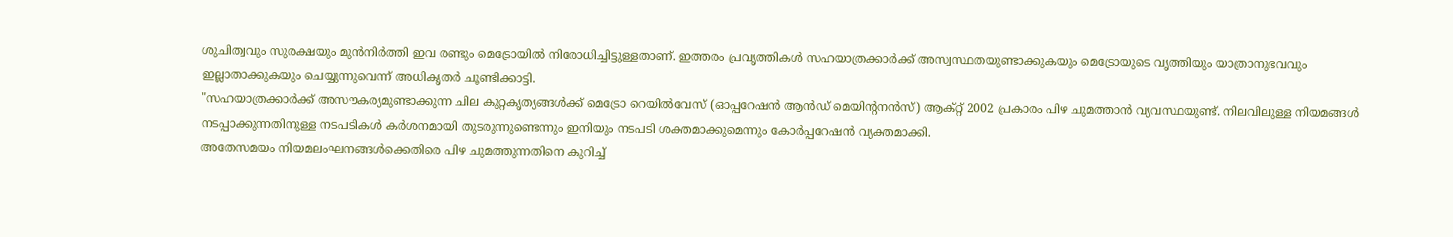ശുചിത്വവും സുരക്ഷയും മുൻനിർത്തി ഇവ രണ്ടും മെട്രോയിൽ നിരോധിച്ചിട്ടുള്ളതാണ്. ഇത്തരം പ്രവൃത്തികൾ സഹയാത്രക്കാർക്ക് അസ്വസ്ഥതയുണ്ടാക്കുകയും മെട്രോയുടെ വൃത്തിയും യാത്രാനുഭവവും ഇല്ലാതാക്കുകയും ചെയ്യുന്നുവെന്ന് അധികൃതർ ചൂണ്ടിക്കാട്ടി.
"സഹയാത്രക്കാർക്ക് അസൗകര്യമുണ്ടാക്കുന്ന ചില കുറ്റകൃത്യങ്ങൾക്ക് മെട്രോ റെയിൽവേസ് (ഓപ്പറേഷൻ ആൻഡ് മെയിന്റനൻസ്) ആക്റ്റ് 2002 പ്രകാരം പിഴ ചുമത്താൻ വ്യവസ്ഥയുണ്ട്. നിലവിലുള്ള നിയമങ്ങൾ നടപ്പാക്കുന്നതിനുള്ള നടപടികൾ കർശനമായി തുടരുന്നുണ്ടെന്നും ഇനിയും നടപടി ശക്തമാക്കുമെന്നും കോർപ്പറേഷൻ വ്യക്തമാക്കി.
അതേസമയം നിയമലംഘനങ്ങൾക്കെതിരെ പിഴ ചുമത്തുന്നതിനെ കുറിച്ച്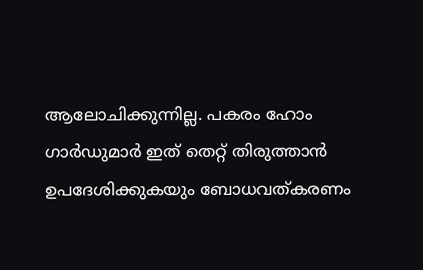ആലോചിക്കുന്നില്ല. പകരം ഹോം ഗാർഡുമാർ ഇത് തെറ്റ് തിരുത്താൻ ഉപദേശിക്കുകയും ബോധവത്കരണം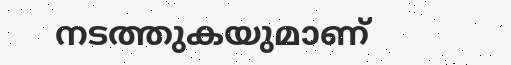നടത്തുകയുമാണ്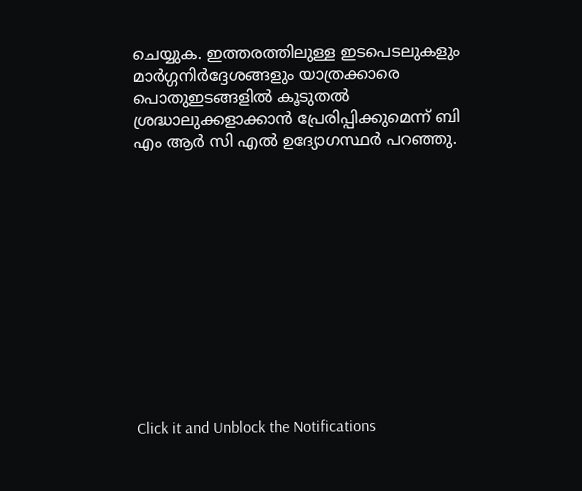ചെയ്യുക. ഇത്തരത്തിലുള്ള ഇടപെടലുകളും മാർഗ്ഗനിർദ്ദേശങ്ങളും യാത്രക്കാരെ പൊതുഇടങ്ങളിൽ കൂടുതൽ ശ്രദ്ധാലുക്കളാക്കാൻ പ്രേരിപ്പിക്കുമെന്ന് ബി എം ആർ സി എൽ ഉദ്യോഗസ്ഥർ പറഞ്ഞു.












Click it and Unblock the Notifications